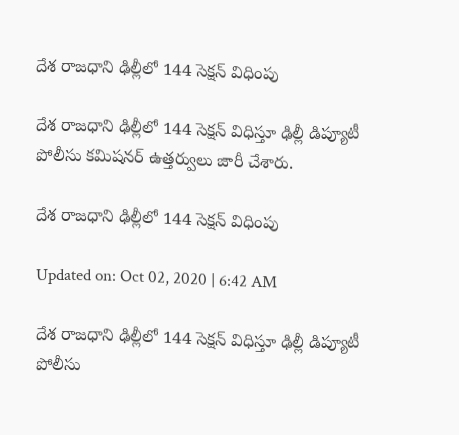దేశ రాజధాని ఢిల్లీలో 144 సెక్షన్ విధింపు

దేశ రాజధాని ఢిల్లీలో 144 సెక్షన్ విధిస్తూ ఢిల్లీ డిప్యూటీ పోలీసు కమిషనర్ ఉత్తర్వులు జారీ చేశారు.

దేశ రాజధాని ఢిల్లీలో 144 సెక్షన్ విధింపు

Updated on: Oct 02, 2020 | 6:42 AM

దేశ రాజధాని ఢిల్లీలో 144 సెక్షన్ విధిస్తూ ఢిల్లీ డిప్యూటీ పోలీసు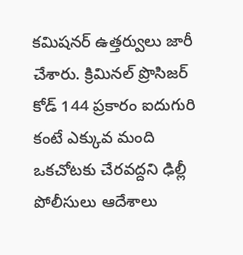కమిషనర్ ఉత్తర్వులు జారీ చేశారు. క్రిమినల్ ప్రొసిజర్ కోడ్ 144 ప్రకారం ఐదుగురి కంటే ఎక్కువ మంది ఒకచోటకు చేరవద్దని ఢిల్లీ పోలీసులు ఆదేశాలు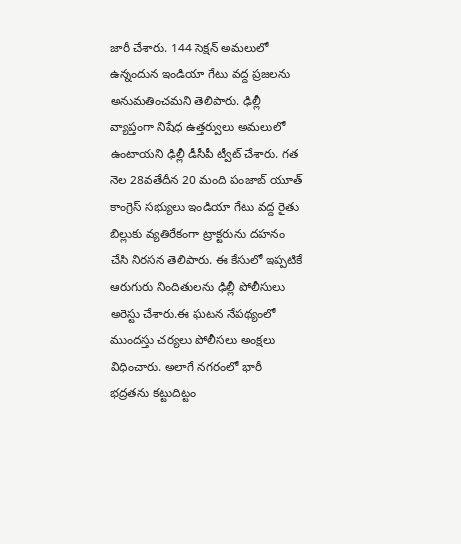జారీ చేశారు. 144 సెక్షన్ అమలులో ఉన్నందున ఇండియా గేటు వద్ద ప్రజలను అనుమతించమని తెలిపారు. ఢిల్లీ వ్యాప్తంగా నిషేధ ఉత్తర్వులు అమలులో ఉంటాయని ఢిల్లీ డీసీపీ ట్వీట్ చేశారు. గత నెల 28వతేదీన 20 మంది పంజాబ్ యూత్ కాంగ్రెస్ సభ్యులు ఇండియా గేటు వద్ద రైతు బిల్లుకు వ్యతిరేకంగా ట్రాక్టరును దహనం చేసి నిరసన తెలిపారు. ఈ కేసులో ఇప్పటికే ఆరుగురు నిందితులను ఢిల్లీ పోలీసులు అరెస్టు చేశారు.ఈ ఘటన నేపథ్యంలో ముందస్తు చర్యలు పోలీసలు అంక్షలు విధించారు. అలాగే నగరంలో భారీ భద్రతను కట్టుదిట్టం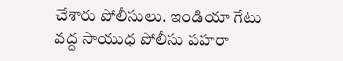చేశారు పోలీసులు. ఇండియా గేటు వద్ద సాయుధ పోలీసు పహరా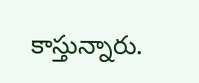కాస్తున్నారు.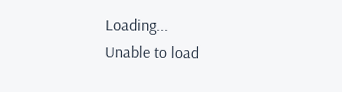Loading...
Unable to load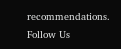recommendations.
Follow Us